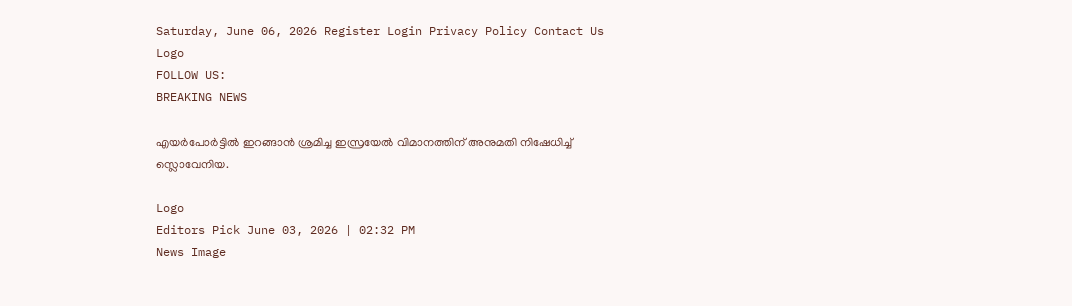Saturday, June 06, 2026 Register Login Privacy Policy Contact Us
Logo
FOLLOW US:
BREAKING NEWS

എയർപോർട്ടിൽ ഇറങ്ങാൻ ശ്ര‌മിച്ച ഇസ്രയേൽ വിമാനത്തിന് അനുമതി നിഷേധിച്ച് സ്ലൊവേനിയ.

Logo
Editors Pick June 03, 2026 | 02:32 PM
News Image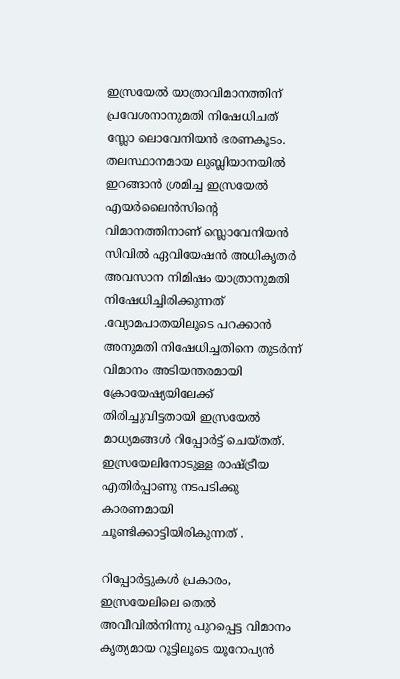ഇസ്രയേൽ യാത്രാവിമാനത്തിന് പ്രവേശനാനുമതി നിഷേധിചത് സ്ലോ ലൊവേനിയൻ ഭരണകൂടം. തലസ്ഥാനമായ ലുബ്ലിയാനയിൽ ഇറങ്ങാൻ ശ്രമിച്ച ഇസ്രയേൽ എയർലൈൻസിന്റെ വിമാനത്തിനാണ് സ്ലൊവേനിയൻ സിവിൽ ഏവിയേഷൻ അധികൃതർ അവസാന നിമിഷം യാത്രാനുമതി നിഷേധിച്ചിരിക്കുന്നത് .വ്യോമപാതയിലൂടെ പറക്കാൻ അനുമതി നിഷേധിച്ചതിനെ തുടർന്ന് വിമാനം അടിയന്തരമായി ക്രോയേഷ്യയിലേക്ക് തിരിച്ചുവിട്ടതായി ഇസ്രയേൽ മാധ്യമങ്ങൾ റിപ്പോർട്ട് ചെയ്തത്. ഇസ്രയേലിനോടുള്ള രാഷ്ട്രീയ എതിർപ്പാണു നടപടിക്കു കാരണമായി ചൂണ്ടിക്കാട്ടിയിരികുന്നത് .

റിപ്പോർട്ടുകൾ പ്രകാരം, ഇസ്രയേലിലെ തെൽ അവീവിൽനിന്നു പുറപ്പെട്ട വിമാനം കൃത്യമായ റൂട്ടിലൂടെ യൂറോപ്യൻ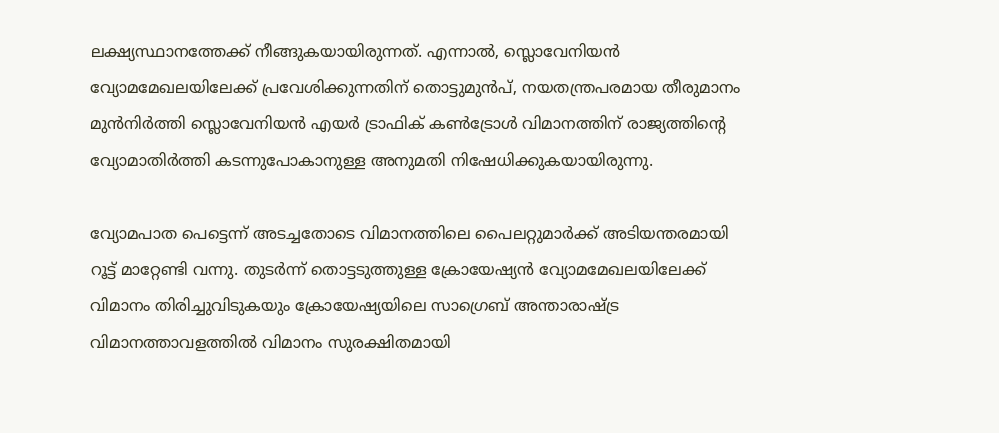ലക്ഷ്യസ്ഥാനത്തേക്ക് നീങ്ങുകയായിരുന്നത്. എന്നാൽ, സ്ലൊവേനിയൻ വ്യോമമേഖലയിലേക്ക് പ്രവേശിക്കുന്നതിന് തൊട്ടുമുൻപ്, നയതന്ത്രപരമായ തീരുമാനം മുൻനിർത്തി സ്ലൊവേനിയൻ എയർ ട്രാഫിക് കൺട്രോൾ വിമാനത്തിന് രാജ്യത്തിന്റെ വ്യോമാതിർത്തി കടന്നുപോകാനുള്ള അനുമതി നിഷേധിക്കുകയായിരുന്നു.

വ്യോമപാത പെട്ടെന്ന് അടച്ചതോടെ വിമാനത്തിലെ പൈലറ്റുമാർക്ക് അടിയന്തരമായി റൂട്ട് മാറ്റേണ്ടി വന്നു. തുടർന്ന് തൊട്ടടുത്തുള്ള ക്രോയേഷ്യൻ വ്യോമമേഖലയിലേക്ക് വിമാനം തിരിച്ചുവിടുകയും ക്രോയേഷ്യയിലെ സാഗ്രെബ് അന്താരാഷ്ട്ര വിമാനത്താവളത്തിൽ വിമാനം സുരക്ഷിതമായി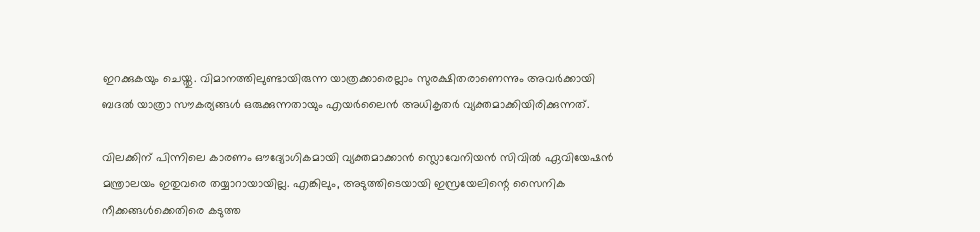ഇറക്കുകയും ചെയ്തു. വിമാനത്തിലുണ്ടായിരുന്ന യാത്രക്കാരെല്ലാം സുരക്ഷിതരാണെന്നും അവർക്കായി ബദൽ യാത്രാ സൗകര്യങ്ങൾ ഒരുക്കുന്നതായും എയർലൈൻ അധികൃതർ വ്യക്തമാക്കിയിരിക്കുന്നത്.

വിലക്കിന് പിന്നിലെ കാരണം ഔദ്യോഗികമായി വ്യക്തമാക്കാൻ സ്ലൊവേനിയൻ സിവിൽ ഏവിയേഷൻ മന്ത്രാലയം ഇതുവരെ തയ്യാറായായില്ല. എങ്കിലും, അടുത്തിടെയായി ഇസ്രയേലിന്റെ സൈനിക നീക്കങ്ങൾക്കെതിരെ കടുത്ത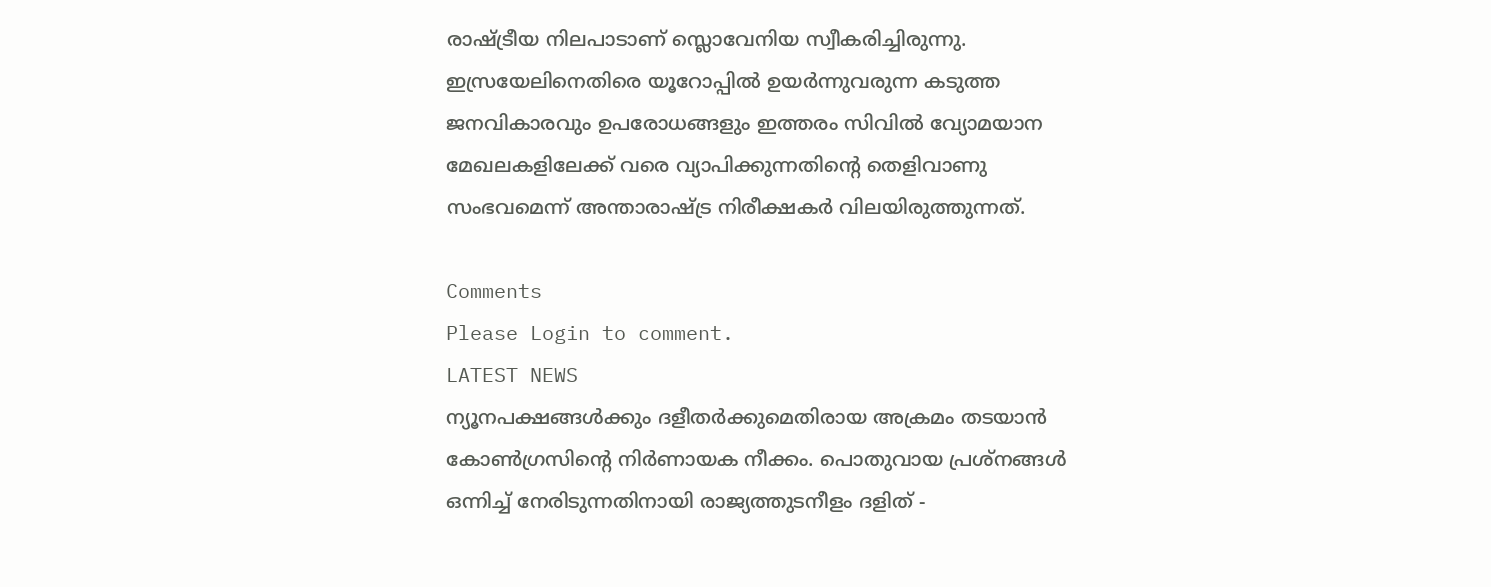രാഷ്ട്രീയ നിലപാടാണ് സ്ലൊവേനിയ സ്വീകരിച്ചിരുന്നു. ഇസ്രയേലിനെതിരെ യൂറോപ്പിൽ ഉയർന്നുവരുന്ന കടുത്ത ജനവികാരവും ഉപരോധങ്ങളും ഇത്തരം സിവിൽ വ്യോമയാന മേഖലകളിലേക്ക് വരെ വ്യാപിക്കുന്നതിന്റെ തെളിവാണു സംഭവമെന്ന് അന്താരാഷ്ട്ര നിരീക്ഷകർ വിലയിരുത്തുന്നത്.

Comments
Please Login to comment.
LATEST NEWS
ന്യൂനപക്ഷങ്ങൾക്കും ദളീതർക്കുമെതിരായ അക്രമം തടയാൻ കോൺഗ്രസിന്റെ നിർണായക നീക്കം. പൊതുവായ പ്രശ്‌നങ്ങൾ ഒന്നിച്ച് നേരിടുന്നതിനായി രാജ്യത്തുടനീളം ദളിത് -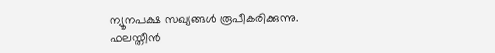ന്യൂനപക്ഷ സഖ്യങ്ങൾ രൂപീകരിക്കുന്നു.
ഫലസ്തീൻ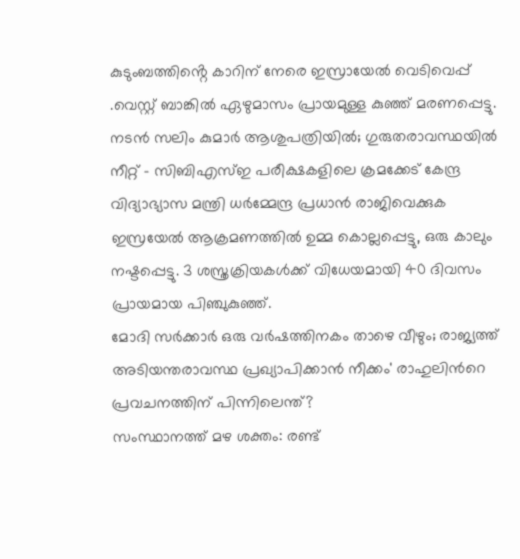കുടുംബത്തിൻ്റെ കാറിന് നേരെ ഇസ്രായേൽ വെടിവെപ്പ് .വെസ്റ്റ് ബാങ്കിൽ ഏഴുമാസം പ്രായമുള്ള കുഞ്ഞ് മരണപ്പെട്ടു.
നടൻ സലിം കുമാർ ആശുപത്രിയിൽ; ഗുരുതരാവസ്ഥയിൽ
നീറ്റ് - സിബിഎസ്ഇ പരീക്ഷകളിലെ ക്രമക്കേട് കേന്ദ്ര വിദ്യാഭ്യാസ മന്ത്രി ധർമ്മേന്ദ്ര പ്രധാൻ രാജിവെക്കുക
ഇസ്രയേൽ ആക്രമണത്തിൽ ഉമ്മ കൊല്ലപ്പെട്ടു, ഒരു കാലും നഷ്ടപ്പെട്ടു. 3 ശസ്ത്രക്രിയകൾക്ക് വിധേയമായി 40 ദിവസം പ്രായമായ പിഞ്ചുകുഞ്ഞ്.
മോദി സർക്കാർ ഒരു വർഷത്തിനകം താഴെ വീഴും; രാജ്യത്ത് അടിയന്തരാവസ്ഥ പ്രഖ്യാപിക്കാൻ നീക്കം' രാഹുലിൻറെ പ്രവച‌നത്തിന് പിന്നിലെന്ത്?
സംസ്ഥാനത്ത് മഴ ശക്തം: രണ്ട്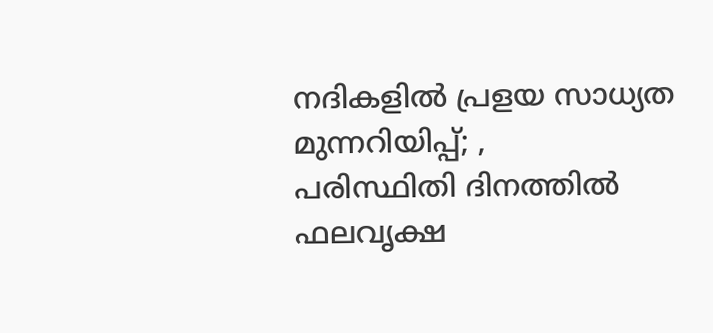നദികളിൽ പ്രളയ സാധ്യത മുന്നറിയിപ്പ്; ,
പരിസ്ഥിതി ദിനത്തിൽ ഫലവൃക്ഷ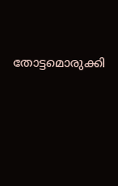തോട്ടമൊരുക്കി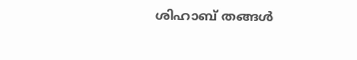ശിഹാബ് തങ്ങൾ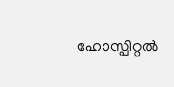ഹോസ്പിറ്റൽ